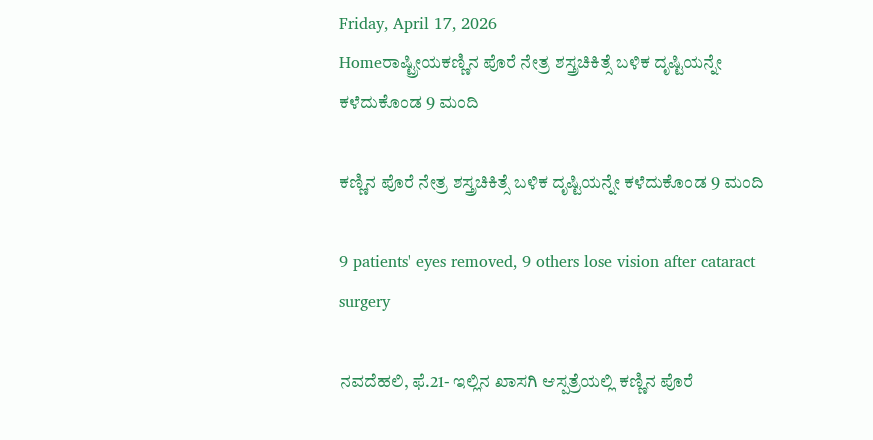Friday, April 17, 2026
Homeರಾಷ್ಟ್ರೀಯಕಣ್ಣಿನ ಪೊರೆ ನೇತ್ರ ಶಸ್ತ್ರಚಿಕಿತ್ಸೆ ಬಳಿಕ ದೃಷ್ಟಿಯನ್ನೇ ಕಳೆದುಕೊಂಡ 9 ಮಂದಿ

ಕಣ್ಣಿನ ಪೊರೆ ನೇತ್ರ ಶಸ್ತ್ರಚಿಕಿತ್ಸೆ ಬಳಿಕ ದೃಷ್ಟಿಯನ್ನೇ ಕಳೆದುಕೊಂಡ 9 ಮಂದಿ

9 patients' eyes removed, 9 others lose vision after cataract surgery

ನವದೆಹಲಿ, ಫೆ.21- ಇಲ್ಲಿನ ಖಾಸಗಿ ಆಸ್ಪತ್ರೆಯಲ್ಲಿ ಕಣ್ಣಿನ ಪೊರೆ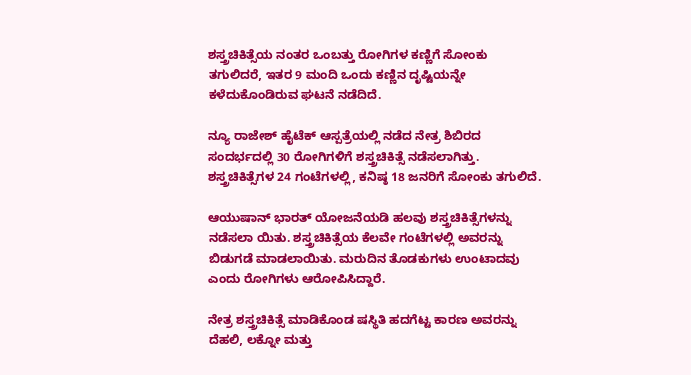ಶಸ್ತ್ರಚಿಕಿತ್ಸೆಯ ನಂತರ ಒಂಬತ್ತು ರೋಗಿಗಳ ಕಣ್ಣಿಗೆ ಸೋಂಕು ತಗುಲಿದರೆ, ಇತರ 9 ಮಂದಿ ಒಂದು ಕಣ್ಣಿನ ದೃಷ್ಟಿಯನ್ನೇ ಕಳೆದುಕೊಂಡಿರುವ ಘಟನೆ ನಡೆದಿದೆ.

ನ್ಯೂ ರಾಜೇಶ್‌ ಹೈಟೆಕ್‌ ಆಸ್ಪತ್ರೆಯಲ್ಲಿ ನಡೆದ ನೇತ್ರ ಶಿಬಿರದ ಸಂದರ್ಭದಲ್ಲಿ 30 ರೋಗಿಗಳಿಗೆ ಶಸ್ತ್ರಚಿಕಿತ್ಸೆ ನಡೆಸಲಾಗಿತ್ತು. ಶಸ್ತ್ರಚಿಕಿತ್ಸೆಗಳ 24 ಗಂಟೆಗಳಲ್ಲಿ, ಕನಿಷ್ಠ 18 ಜನರಿಗೆ ಸೋಂಕು ತಗುಲಿದೆ.

ಆಯುಷಾನ್‌ ಭಾರತ್‌ ಯೋಜನೆಯಡಿ ಹಲವು ಶಸ್ತ್ರಚಿಕಿತ್ಸೆಗಳನ್ನು ನಡೆಸಲಾ ಯಿತು. ಶಸ್ತ್ರಚಿಕಿತ್ಸೆಯ ಕೆಲವೇ ಗಂಟೆಗಳಲ್ಲಿ ಅವರನ್ನು ಬಿಡುಗಡೆ ಮಾಡಲಾಯಿತು. ಮರುದಿನ ತೊಡಕುಗಳು ಉಂಟಾದವು ಎಂದು ರೋಗಿಗಳು ಆರೋಪಿಸಿದ್ದಾರೆ.

ನೇತ್ರ ಶಸ್ತ್ರಚಿಕಿತ್ಸೆ ಮಾಡಿಕೊಂಡ ಷಸ್ಥಿತಿ ಹದಗೆಟ್ಟ ಕಾರಣ ಅವರನ್ನು ದೆಹಲಿ, ಲಕ್ನೋ ಮತ್ತು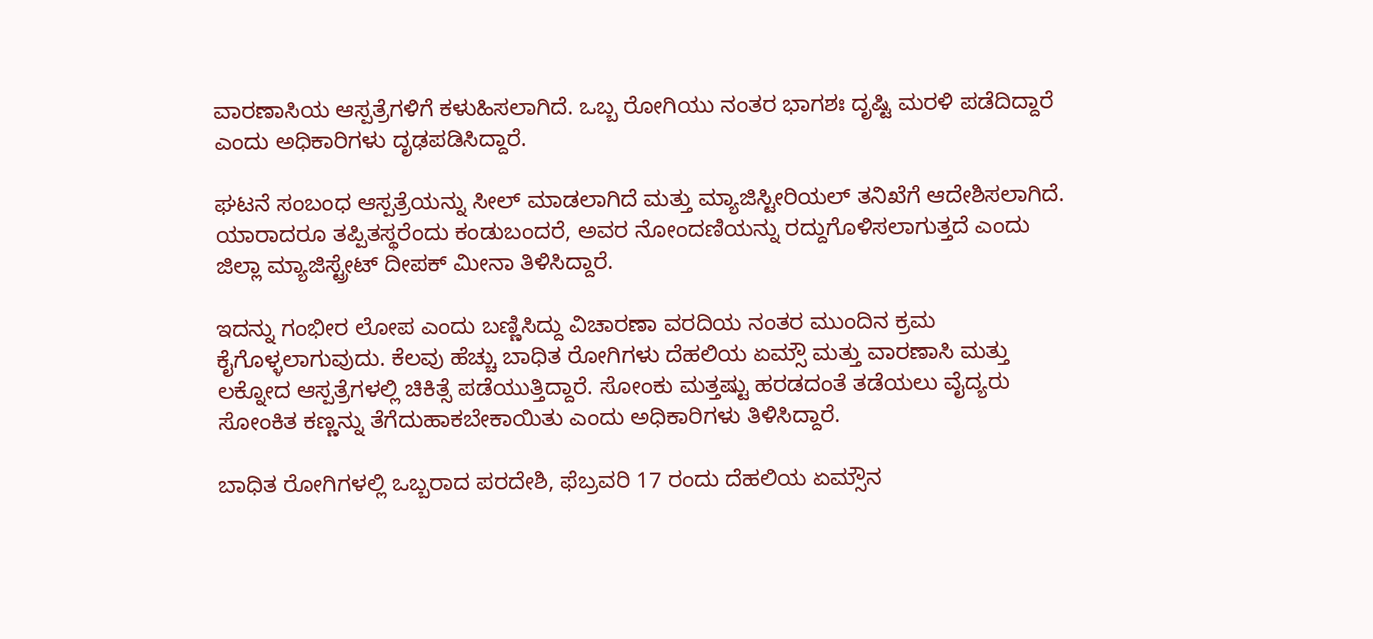ವಾರಣಾಸಿಯ ಆಸ್ಪತ್ರೆಗಳಿಗೆ ಕಳುಹಿಸಲಾಗಿದೆ. ಒಬ್ಬ ರೋಗಿಯು ನಂತರ ಭಾಗಶಃ ದೃಷ್ಟಿ ಮರಳಿ ಪಡೆದಿದ್ದಾರೆ ಎಂದು ಅಧಿಕಾರಿಗಳು ದೃಢಪಡಿಸಿದ್ದಾರೆ.

ಘಟನೆ ಸಂಬಂಧ ಆಸ್ಪತ್ರೆಯನ್ನು ಸೀಲ್‌ ಮಾಡಲಾಗಿದೆ ಮತ್ತು ಮ್ಯಾಜಿಸ್ಟೀರಿಯಲ್‌ ತನಿಖೆಗೆ ಆದೇಶಿಸಲಾಗಿದೆ. ಯಾರಾದರೂ ತಪ್ಪಿತಸ್ಥರೆಂದು ಕಂಡುಬಂದರೆ, ಅವರ ನೋಂದಣಿಯನ್ನು ರದ್ದುಗೊಳಿಸಲಾಗುತ್ತದೆ ಎಂದು ಜಿಲ್ಲಾ ಮ್ಯಾಜಿಸ್ಟ್ರೇಟ್‌ ದೀಪಕ್‌ ಮೀನಾ ತಿಳಿಸಿದ್ದಾರೆ.

ಇದನ್ನು ಗಂಭೀರ ಲೋಪ ಎಂದು ಬಣ್ಣಿಸಿದ್ದು ವಿಚಾರಣಾ ವರದಿಯ ನಂತರ ಮುಂದಿನ ಕ್ರಮ ಕೈಗೊಳ್ಳಲಾಗುವುದು. ಕೆಲವು ಹೆಚ್ಚು ಬಾಧಿತ ರೋಗಿಗಳು ದೆಹಲಿಯ ಏಮ್ಸೌ ಮತ್ತು ವಾರಣಾಸಿ ಮತ್ತು ಲಕ್ನೋದ ಆಸ್ಪತ್ರೆಗಳಲ್ಲಿ ಚಿಕಿತ್ಸೆ ಪಡೆಯುತ್ತಿದ್ದಾರೆ. ಸೋಂಕು ಮತ್ತಷ್ಟು ಹರಡದಂತೆ ತಡೆಯಲು ವೈದ್ಯರು ಸೋಂಕಿತ ಕಣ್ಣನ್ನು ತೆಗೆದುಹಾಕಬೇಕಾಯಿತು ಎಂದು ಅಧಿಕಾರಿಗಳು ತಿಳಿಸಿದ್ದಾರೆ.

ಬಾಧಿತ ರೋಗಿಗಳಲ್ಲಿ ಒಬ್ಬರಾದ ಪರದೇಶಿ, ಫೆಬ್ರವರಿ 17 ರಂದು ದೆಹಲಿಯ ಏಮ್ಸೌನ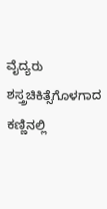ವೈದ್ಯರು ಶಸ್ತ್ರಚಿಕಿತ್ಸೆಗೊಳಗಾದ ಕಣ್ಣಿನಲ್ಲಿ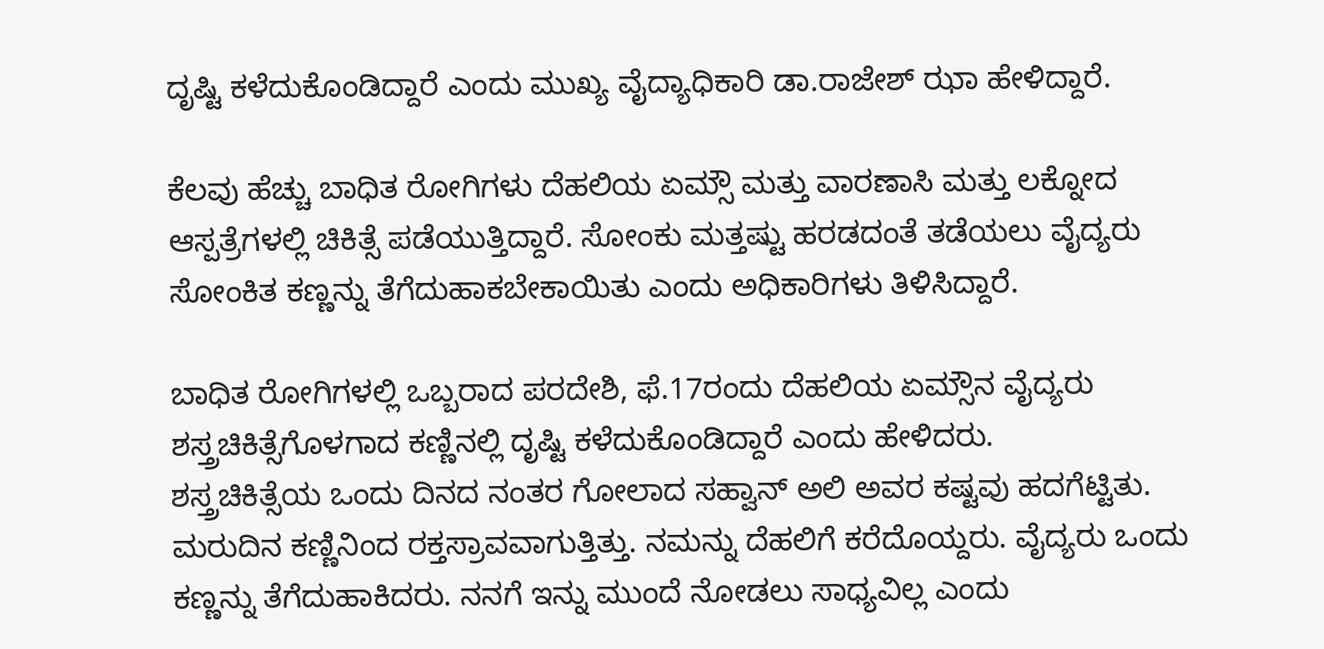ದೃಷ್ಟಿ ಕಳೆದುಕೊಂಡಿದ್ದಾರೆ ಎಂದು ಮುಖ್ಯ ವೈದ್ಯಾಧಿಕಾರಿ ಡಾ.ರಾಜೇಶ್‌ ಝಾ ಹೇಳಿದ್ದಾರೆ.

ಕೆಲವು ಹೆಚ್ಚು ಬಾಧಿತ ರೋಗಿಗಳು ದೆಹಲಿಯ ಏಮ್ಸೌ ಮತ್ತು ವಾರಣಾಸಿ ಮತ್ತು ಲಕ್ನೋದ ಆಸ್ಪತ್ರೆಗಳಲ್ಲಿ ಚಿಕಿತ್ಸೆ ಪಡೆಯುತ್ತಿದ್ದಾರೆ. ಸೋಂಕು ಮತ್ತಷ್ಟು ಹರಡದಂತೆ ತಡೆಯಲು ವೈದ್ಯರು ಸೋಂಕಿತ ಕಣ್ಣನ್ನು ತೆಗೆದುಹಾಕಬೇಕಾಯಿತು ಎಂದು ಅಧಿಕಾರಿಗಳು ತಿಳಿಸಿದ್ದಾರೆ.

ಬಾಧಿತ ರೋಗಿಗಳಲ್ಲಿ ಒಬ್ಬರಾದ ಪರದೇಶಿ, ಫೆ.17ರಂದು ದೆಹಲಿಯ ಏಮ್ಸೌನ ವೈದ್ಯರು ಶಸ್ತ್ರಚಿಕಿತ್ಸೆಗೊಳಗಾದ ಕಣ್ಣಿನಲ್ಲಿ ದೃಷ್ಟಿ ಕಳೆದುಕೊಂಡಿದ್ದಾರೆ ಎಂದು ಹೇಳಿದರು.
ಶಸ್ತ್ರಚಿಕಿತ್ಸೆಯ ಒಂದು ದಿನದ ನಂತರ ಗೋಲಾದ ಸಹ್ವಾನ್‌ ಅಲಿ ಅವರ ಕಷ್ಟವು ಹದಗೆಟ್ಟಿತು. ಮರುದಿನ ಕಣ್ಣಿನಿಂದ ರಕ್ತಸ್ರಾವವಾಗುತ್ತಿತ್ತು. ನಮನ್ನು ದೆಹಲಿಗೆ ಕರೆದೊಯ್ದರು. ವೈದ್ಯರು ಒಂದು ಕಣ್ಣನ್ನು ತೆಗೆದುಹಾಕಿದರು. ನನಗೆ ಇನ್ನು ಮುಂದೆ ನೋಡಲು ಸಾಧ್ಯವಿಲ್ಲ ಎಂದು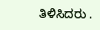ತಿಳಿಸಿದರು .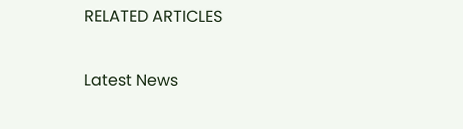RELATED ARTICLES

Latest News